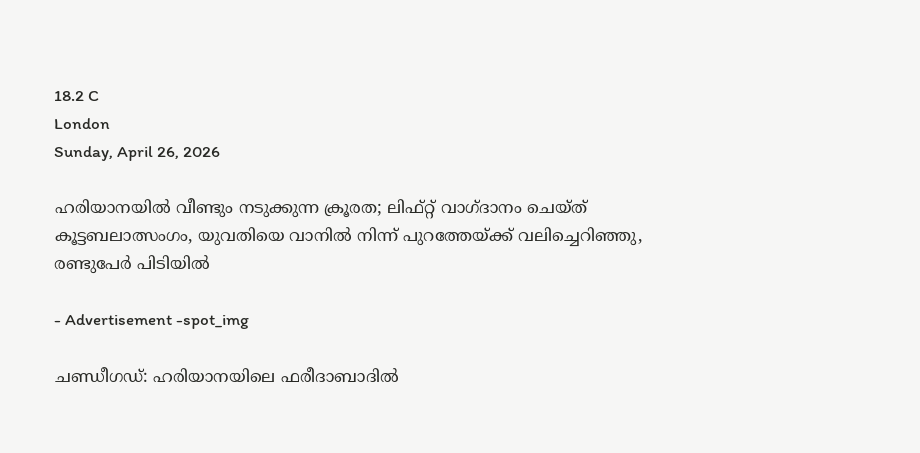18.2 C
London
Sunday, April 26, 2026

ഹരിയാനയില്‍ വീണ്ടും നടുക്കുന്ന ക്രൂരത; ലിഫ്റ്റ് വാഗ്ദാനം ചെയ്ത് കൂട്ടബലാത്സംഗം, യുവതിയെ വാനില്‍ നിന്ന് പുറത്തേയ്ക്ക് വലിച്ചെറിഞ്ഞു, രണ്ടുപേര്‍ പിടിയില്‍

- Advertisement -spot_img

ചണ്ഡീഗഡ്: ഹരിയാനയിലെ ഫരീദാബാദില്‍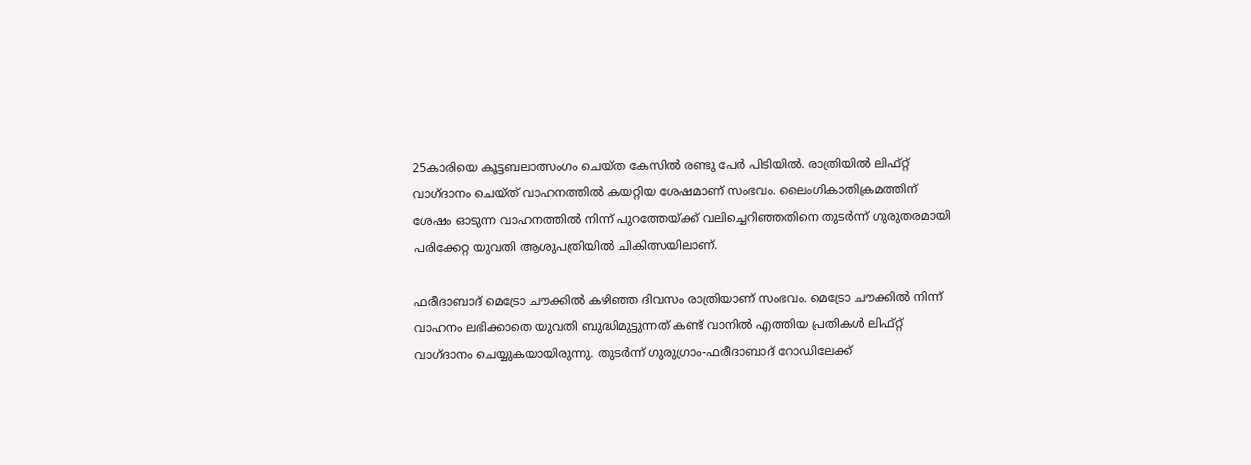25കാരിയെ കൂട്ടബലാത്സംഗം ചെയ്ത കേസില്‍ രണ്ടു പേര്‍ പിടിയില്‍. രാത്രിയില്‍ ലിഫ്റ്റ് വാഗ്ദാനം ചെയ്ത് വാഹനത്തില്‍ കയറ്റിയ ശേഷമാണ് സംഭവം. ലൈംഗികാതിക്രമത്തിന് ശേഷം ഓടുന്ന വാഹനത്തില്‍ നിന്ന് പുറത്തേയ്ക്ക് വലിച്ചെറിഞ്ഞതിനെ തുടര്‍ന്ന് ഗുരുതരമായി പരിക്കേറ്റ യുവതി ആശുപത്രിയില്‍ ചികിത്സയിലാണ്.

ഫരീദാബാദ് മെട്രോ ചൗക്കില്‍ കഴിഞ്ഞ ദിവസം രാത്രിയാണ് സംഭവം. മെട്രോ ചൗക്കില്‍ നിന്ന് വാഹനം ലഭിക്കാതെ യുവതി ബുദ്ധിമുട്ടുന്നത് കണ്ട് വാനില്‍ എത്തിയ പ്രതികള്‍ ലിഫ്റ്റ് വാഗ്ദാനം ചെയ്യുകയായിരുന്നു. തുടര്‍ന്ന് ഗുരുഗ്രാം-ഫരീദാബാദ് റോഡിലേക്ക്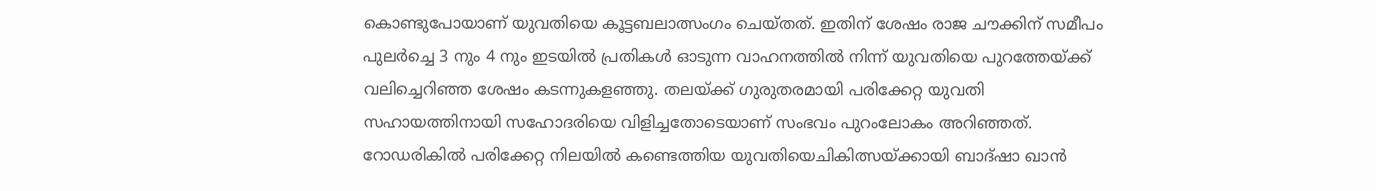കൊണ്ടുപോയാണ് യുവതിയെ കൂട്ടബലാത്സംഗം ചെയ്തത്. ഇതിന് ശേഷം രാജ ചൗക്കിന് സമീപം പുലര്‍ച്ചെ 3 നും 4 നും ഇടയില്‍ പ്രതികള്‍ ഓടുന്ന വാഹനത്തില്‍ നിന്ന് യുവതിയെ പുറത്തേയ്ക്ക് വലിച്ചെറിഞ്ഞ ശേഷം കടന്നുകളഞ്ഞു. തലയ്ക്ക് ഗുരുതരമായി പരിക്കേറ്റ യുവതി സഹായത്തിനായി സഹോദരിയെ വിളിച്ചതോടെയാണ് സംഭവം പുറംലോകം അറിഞ്ഞത്. റോഡരികില്‍ പരിക്കേറ്റ നിലയില്‍ കണ്ടെത്തിയ യുവതിയെചികിത്സയ്ക്കായി ബാദ്ഷാ ഖാന്‍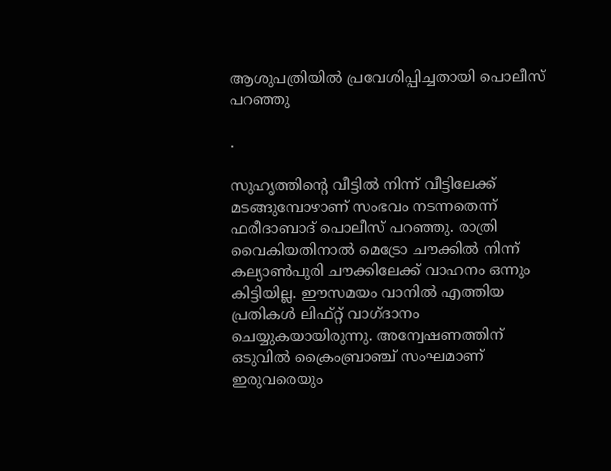ആശുപത്രിയില്‍ പ്രവേശിപ്പിച്ചതായി പൊലീസ് പറഞ്ഞു

.

സുഹൃത്തിന്റെ വീട്ടില്‍ നിന്ന് വീട്ടിലേക്ക് മടങ്ങുമ്പോഴാണ് സംഭവം നടന്നതെന്ന് ഫരീദാബാദ് പൊലീസ് പറഞ്ഞു. രാത്രി വൈകിയതിനാല്‍ മെട്രോ ചൗക്കില്‍ നിന്ന് കല്യാണ്‍പുരി ചൗക്കിലേക്ക് വാഹനം ഒന്നും കിട്ടിയില്ല. ഈസമയം വാനില്‍ എത്തിയ പ്രതികള്‍ ലിഫ്റ്റ് വാഗ്ദാനം ചെയ്യുകയായിരുന്നു. അന്വേഷണത്തിന് ഒടുവില്‍ ക്രൈംബ്രാഞ്ച് സംഘമാണ് ഇരുവരെയും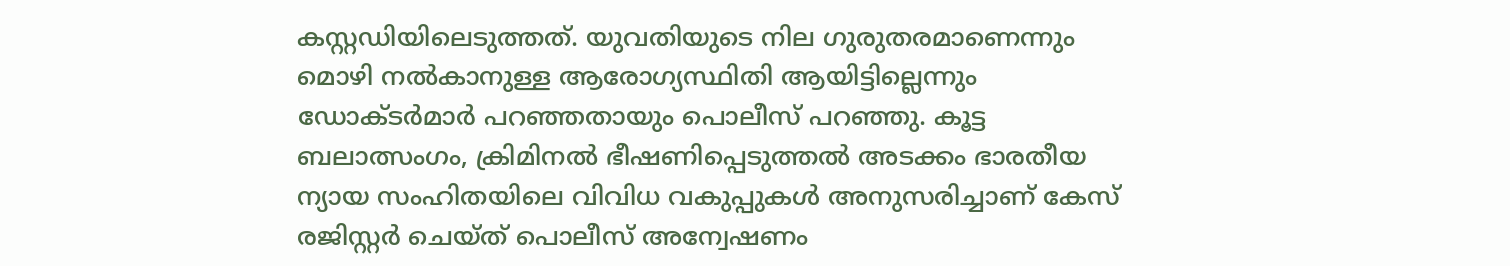കസ്റ്റഡിയിലെടുത്തത്. യുവതിയുടെ നില ഗുരുതരമാണെന്നും മൊഴി നല്‍കാനുള്ള ആരോഗ്യസ്ഥിതി ആയിട്ടില്ലെന്നും ഡോക്ടര്‍മാര്‍ പറഞ്ഞതായും പൊലീസ് പറഞ്ഞു. കൂട്ട ബലാത്സംഗം, ക്രിമിനല്‍ ഭീഷണിപ്പെടുത്തല്‍ അടക്കം ഭാരതീയ ന്യായ സംഹിതയിലെ വിവിധ വകുപ്പുകള്‍ അനുസരിച്ചാണ് കേസ് രജിസ്റ്റര്‍ ചെയ്ത് പൊലീസ് അന്വേഷണം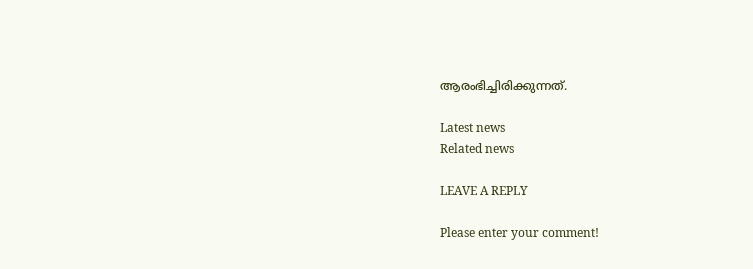ആരംഭിച്ചിരിക്കുന്നത്.

Latest news
Related news

LEAVE A REPLY

Please enter your comment!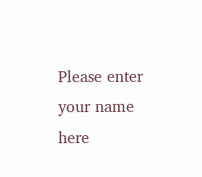Please enter your name here